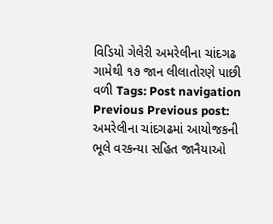વિડિયો ગેલેરી અમરેલીના ચાંદગઢ ગામેથી ૧૭ જાન લીલાતોરણે પાછી વળી Tags: Post navigation Previous Previous post: અમરેલીના ચાંદગઢમાં આયોજકની ભૂલે વરકન્યા સહિત જાનૈયાઓ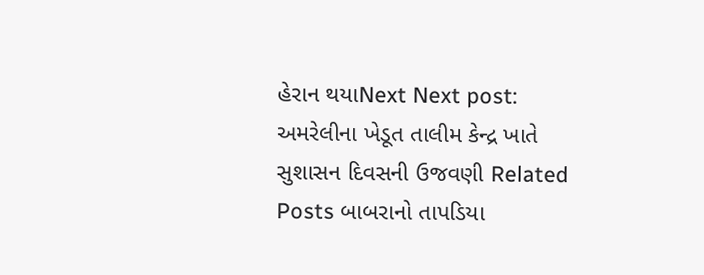હેરાન થયાNext Next post: અમરેલીના ખેડૂત તાલીમ કેન્દ્ર ખાતે સુશાસન દિવસની ઉજવણી Related Posts બાબરાનો તાપડિયા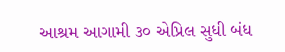આશ્રમ આગામી ૩૦ એપ્રિલ સુધી બંધ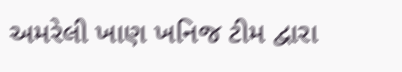અમરેલી ખાણ ખનિજ ટીમ દ્વારા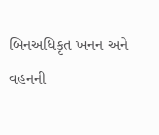બિનઅધિકૃત ખનન અને વહનની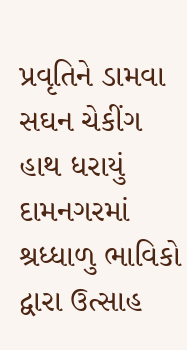પ્રવૃતિને ડામવા સઘન ચેકીંગ હાથ ધરાયું દામનગરમાં શ્રધ્ધાળુ ભાવિકો દ્વારા ઉત્સાહ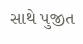સાથે પુજીત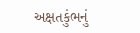અક્ષતકુંભનું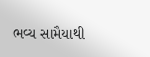ભવ્ય સામૈયાથી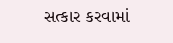સત્કાર કરવામાં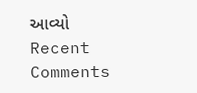આવ્યો
Recent Comments